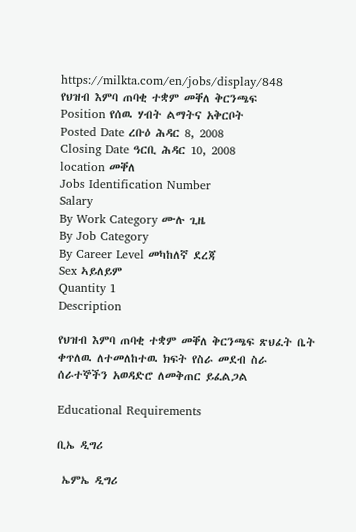https://milkta.com/en/jobs/display/848
የህዝብ እምባ ጠባቂ ተቋም መቐለ ቅርንጫፍ
Position የሰዉ ሃብት ልማትና አቅርቦት
Posted Date ረቡዕ ሕዳር 8, 2008
Closing Date ዓርቢ ሕዳር 10, 2008
location መቐለ
Jobs Identification Number
Salary
By Work Category ሙሉ ጊዜ
By Job Category
By Career Level መካከለኛ ደረጃ
Sex ኣይለይም
Quantity 1
Description

የህዝብ እምባ ጠባቂ ተቋም መቐለ ቅርንጫፍ ጽህፈት ቤት ቀጥለዉ ለተመለከተዉ ክፍት የስራ መደብ ስራ ሰራተኞችን አወዳድሮ ለመቅጠር ይፈልጋል

Educational Requirements

ቢኤ ዲግሪ

 ኤምኤ ዲግሪ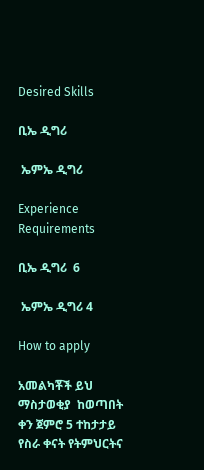Desired Skills

ቢኤ ዲግሪ

 ኤምኤ ዲግሪ

Experience Requirements

ቢኤ ዲግሪ  6

 ኤምኤ ዲግሪ 4

How to apply

አመልካቾች ይህ ማስታወቂያ  ከወጣበት ቀን ጀምሮ 5 ተከታታይ የስራ ቀናት የትምህርትና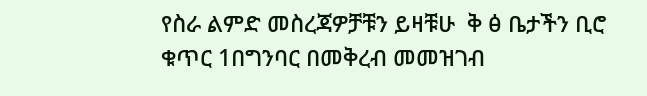የስራ ልምድ መስረጃዎቻቹን ይዛቹሁ  ቅ ፅ ቤታችን ቢሮ ቁጥር 1በግንባር በመቅረብ መመዝገብ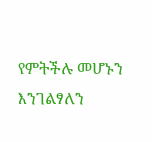የምትችሉ መሆኑን እንገልፃለን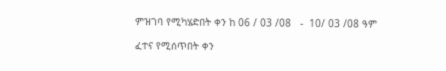ምዝገባ የሚካሄድበት ቀን ከ 06 / 03 /08   -  10/ 03 /08 ዓም

ፈተና የሚሰጥበት ቀን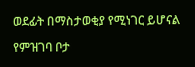ወደፊት በማስታወቂያ የሚነገር ይሆናል

የምዝገባ ቦታ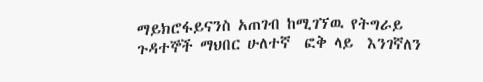ማይክሮፋይናንስ አጠገብ ከሚገኘዉ የትግራይ ጉዳተኞች ማህበር ሁለተኛ  ፎቅ ላይ  እንገኛለን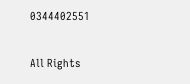0344402551

All Rights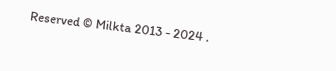Reserved © Milkta 2013 - 2024 .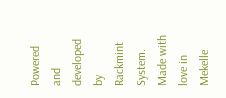Powered and developed by Rackmint System. Made with love in Mekelle